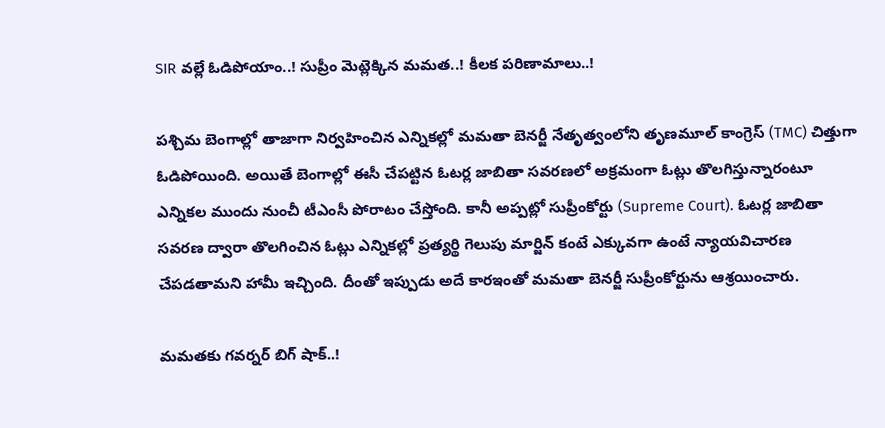SIR వల్లే ఓడిపోయాం..! సుప్రీం మెట్లెక్కిన మమత..! కీలక పరిణామాలు..!

పశ్చిమ బెంగాల్లో తాజాగా నిర్వహించిన ఎన్నికల్లో మమతా బెనర్జీ నేతృత్వంలోని తృణమూల్ కాంగ్రెస్ (TMC) చిత్తుగా ఓడిపోయింది. అయితే బెంగాల్లో ఈసీ చేపట్టిన ఓటర్ల జాబితా సవరణలో అక్రమంగా ఓట్లు తొలగిస్తున్నారంటూ ఎన్నికల ముందు నుంచీ టీఎంసీ పోరాటం చేస్తోంది. కానీ అప్పట్లో సుప్రీంకోర్టు (Supreme Court). ఓటర్ల జాబితా సవరణ ద్వారా తొలగించిన ఓట్లు ఎన్నికల్లో ప్రత్యర్థి గెలుపు మార్జిన్ కంటే ఎక్కువగా ఉంటే న్యాయవిచారణ చేపడతామని హామీ ఇచ్చింది. దీంతో ఇప్పుడు అదే కారఇంతో మమతా బెనర్జీ సుప్రీంకోర్టును ఆశ్రయించారు.

మమతకు గవర్నర్ బిగ్ షాక్..!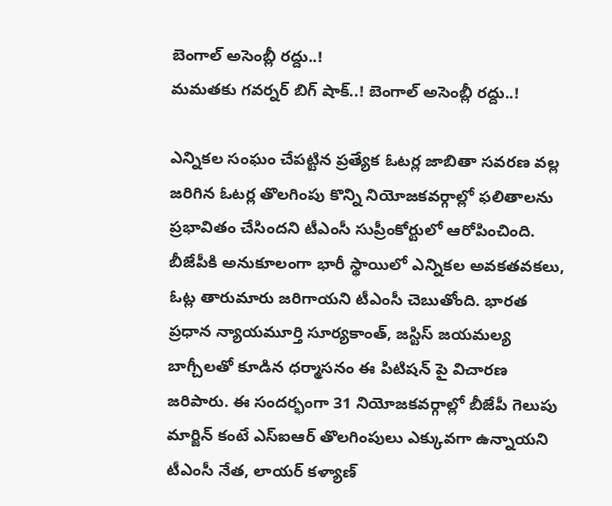బెంగాల్ అసెంబ్లీ రద్దు..!
మమతకు గవర్నర్ బిగ్ షాక్..! బెంగాల్ అసెంబ్లీ రద్దు..!

ఎన్నికల సంఘం చేపట్టిన ప్రత్యేక ఓటర్ల జాబితా సవరణ వల్ల జరిగిన ఓటర్ల తొలగింపు కొన్ని నియోజకవర్గాల్లో ఫలితాలను ప్రభావితం చేసిందని టీఎంసీ సుప్రీంకోర్టులో ఆరోపించింది. బీజేపీకి అనుకూలంగా భారీ స్థాయిలో ఎన్నికల అవకతవకలు, ఓట్ల తారుమారు జరిగాయని టీఎంసీ చెబుతోంది. భారత ప్రధాన న్యాయమూర్తి సూర్యకాంత్, జస్టిస్ జయమల్య బాగ్చీలతో కూడిన ధర్మాసనం ఈ పిటిషన్ పై విచారణ జరిపారు. ఈ సందర్భంగా 31 నియోజకవర్గాల్లో బీజేపీ గెలుపు మార్జిన్ కంటే ఎస్ఐఆర్ తొలగింపులు ఎక్కువగా ఉన్నాయని టీఎంసీ నేత, లాయర్ కళ్యాణ్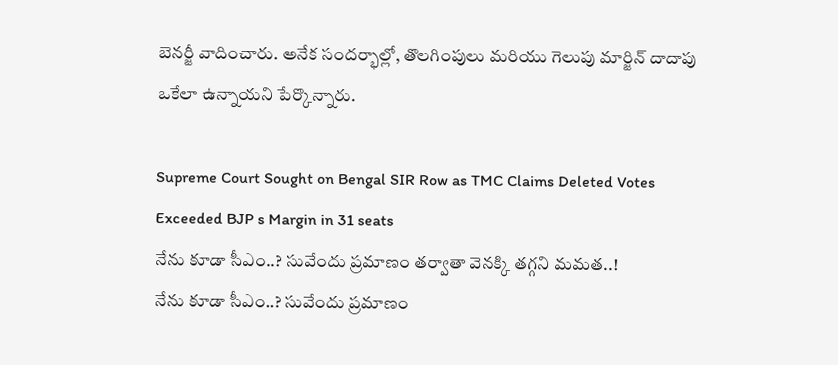బెనర్జీ వాదించారు. అనేక సందర్భాల్లో, తొలగింపులు మరియు గెలుపు మార్జిన్ దాదాపు ఒకేలా ఉన్నాయని పేర్కొన్నారు.

Supreme Court Sought on Bengal SIR Row as TMC Claims Deleted Votes Exceeded BJP s Margin in 31 seats
నేను కూడా సీఎం..? సువేందు ప్రమాణం తర్వాతా వెనక్కి తగ్గని మమత..!
నేను కూడా సీఎం..? సువేందు ప్రమాణం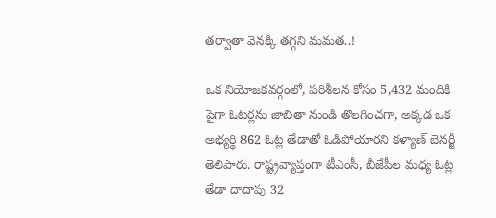తర్వాతా వెనక్కి తగ్గని మమత..!

ఒక నియోజకవర్గంలో, పరిశీలన కోసం 5,432 మందికి పైగా ఓటర్లను జాబితా నుండి తొలగించగా, అక్కడ ఒక అభ్యర్థి 862 ఓట్ల తేడాతో ఓడిపోయారని కళ్యాణ్ బెనర్జీ తెలిపారు. రాష్ట్రవ్యాప్తంగా టీఎంసీ, బీజేపీల మధ్య ఓట్ల తేడా దాదాపు 32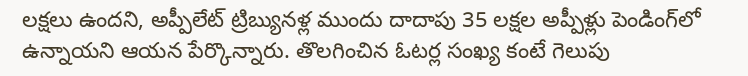లక్షలు ఉందని, అప్పీలేట్ ట్రిబ్యునళ్ల ముందు దాదాపు 35 లక్షల అప్పీళ్లు పెండింగ్‌లో ఉన్నాయని ఆయన పేర్కొన్నారు. తొలగించిన ఓటర్ల సంఖ్య కంటే గెలుపు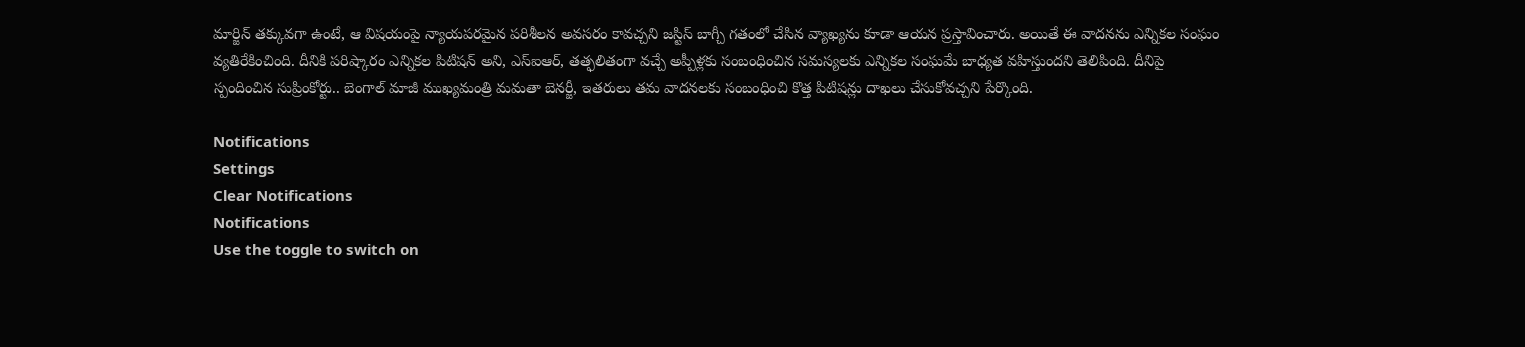మార్జిన్ తక్కువగా ఉంటే, ఆ విషయంపై న్యాయపరమైన పరిశీలన అవసరం కావచ్చని జస్టిస్ బాగ్చీ గతంలో చేసిన వ్యాఖ్యను కూడా ఆయన ప్రస్తావించారు. అయితే ఈ వాదనను ఎన్నికల సంఘం వ్యతిరేకించింది. దీనికి పరిష్కారం ఎన్నికల పిటిషన్ అని, ఎస్ఐఆర్, తత్ఫలితంగా వచ్చే అప్పీళ్లకు సంబంధించిన సమస్యలకు ఎన్నికల సంఘమే బాధ్యత వహిస్తుందని తెలిపింది. దీనిపై స్పందించిన సుప్రింకోర్టు.. బెంగాల్ మాజీ ముఖ్యమంత్రి మమతా బెనర్జీ, ఇతరులు తమ వాదనలకు సంబంధించి కొత్త పిటిషన్లు దాఖలు చేసుకోవచ్చని పేర్కొంది.

Notifications
Settings
Clear Notifications
Notifications
Use the toggle to switch on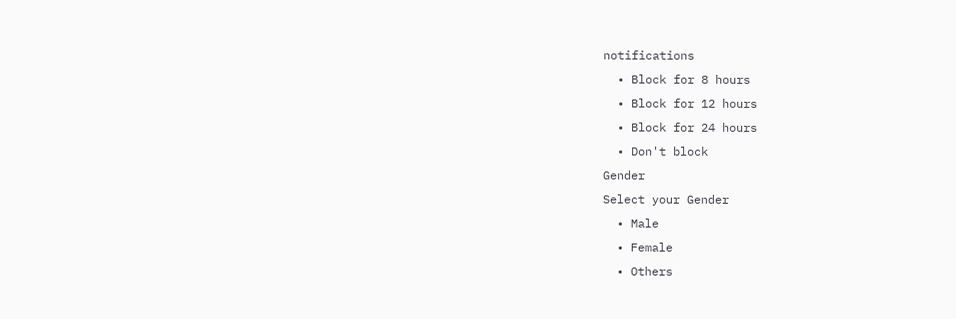notifications
  • Block for 8 hours
  • Block for 12 hours
  • Block for 24 hours
  • Don't block
Gender
Select your Gender
  • Male
  • Female
  • Others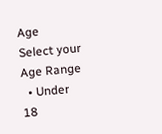Age
Select your Age Range
  • Under 18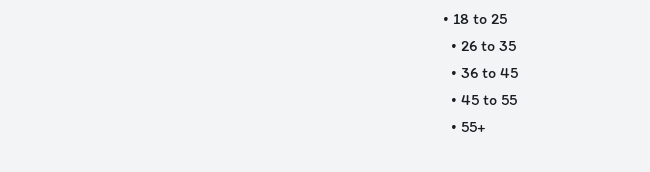• 18 to 25
  • 26 to 35
  • 36 to 45
  • 45 to 55
  • 55+